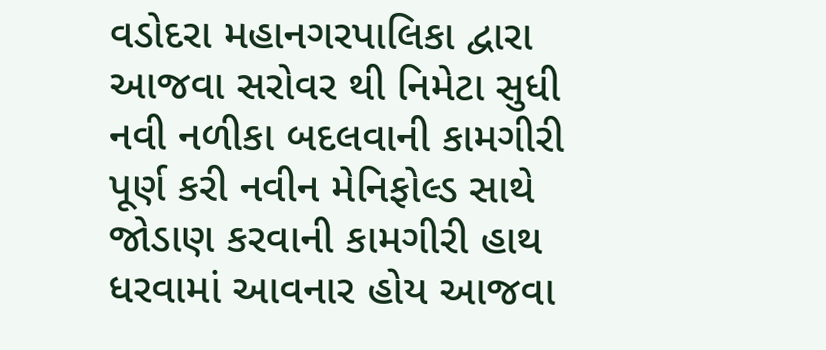વડોદરા મહાનગરપાલિકા દ્વારા આજવા સરોવર થી નિમેટા સુધી નવી નળીકા બદલવાની કામગીરી પૂર્ણ કરી નવીન મેનિફોલ્ડ સાથે જોડાણ કરવાની કામગીરી હાથ ધરવામાં આવનાર હોય આજવા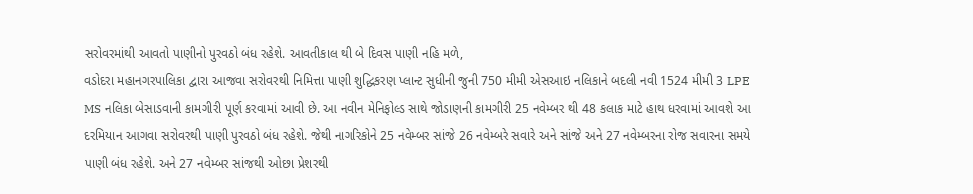સરોવરમાંથી આવતો પાણીનો પુરવઠો બંધ રહેશે. આવતીકાલ થી બે દિવસ પાણી નહિ મળે,
વડોદરા મહાનગરપાલિકા દ્વારા આજવા સરોવરથી નિમિત્તા પાણી શુદ્ધિકરણ પ્લાન્ટ સુધીની જુની 750 મીમી એસઆઇ નલિકાને બદલી નવી 1524 મીમી 3 LPE MS નલિકા બેસાડવાની કામગીરી પૂર્ણ કરવામાં આવી છે. આ નવીન મેનિફોલ્ડ સાથે જોડાણની કામગીરી 25 નવેમ્બર થી 48 કલાક માટે હાથ ધરવામાં આવશે આ દરમિયાન આગવા સરોવરથી પાણી પુરવઠો બંધ રહેશે. જેથી નાગરિકોને 25 નવેમ્બર સાંજે 26 નવેમ્બરે સવારે અને સાંજે અને 27 નવેમ્બરના રોજ સવારના સમયે પાણી બંધ રહેશે. અને 27 નવેમ્બર સાંજથી ઓછા પ્રેશરથી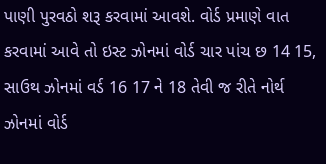પાણી પુરવઠો શરૂ કરવામાં આવશે. વોર્ડ પ્રમાણે વાત કરવામાં આવે તો ઇસ્ટ ઝોનમાં વોર્ડ ચાર પાંચ છ 14 15, સાઉથ ઝોનમાં વર્ડ 16 17 ને 18 તેવી જ રીતે નોર્થ ઝોનમાં વોર્ડ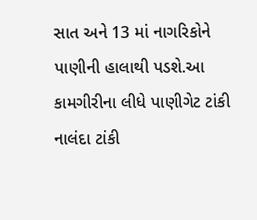સાત અને 13 માં નાગરિકોને પાણીની હાલાથી પડશે.આ કામગીરીના લીધે પાણીગેટ ટાંકી નાલંદા ટાંકી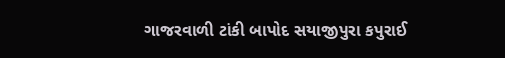ગાજરવાળી ટાંકી બાપોદ સયાજીપુરા કપુરાઈ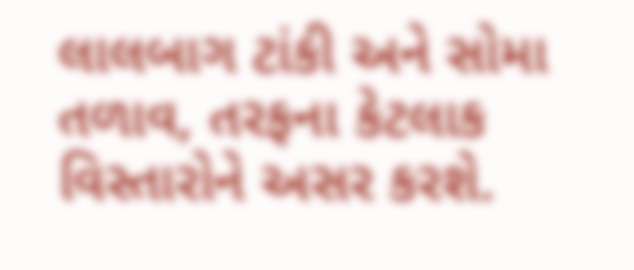લાલબાગ ટાંકી અને સોમા તળાવ, તરફના કેટલાક વિસ્તારોને અસર કરશે.